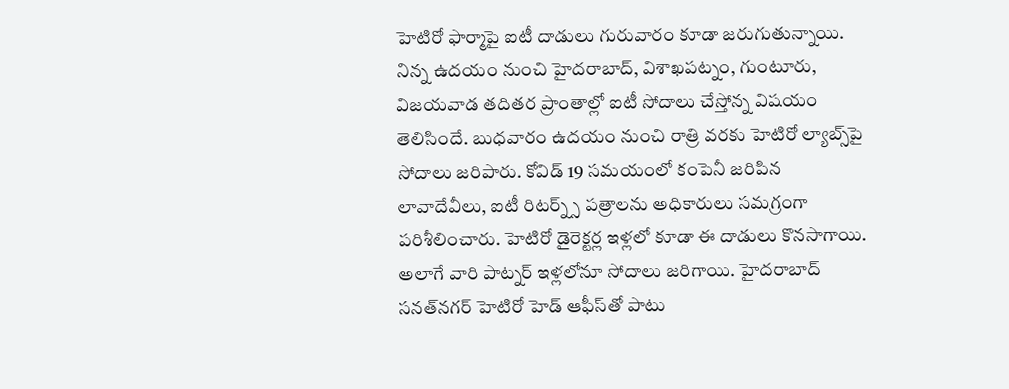హెటిరో ఫార్మాపై ఐటీ దాడులు గురువారం కూడా జ‌రుగుతున్నాయి. నిన్న ఉదయం నుంచి హైదరాబాద్, విశాఖపట్నం, గుంటూరు, విజయవాడ తదితర ప్రాంతాల్లో ఐటీ సోదాలు చేస్తోన్న విష‌యం తెలిసిందే. బుధవారం ఉదయం నుంచి రాత్రి వరకు హెటిరో ల్యాబ్స్‌పై సోదాలు జరిపారు. కోవిడ్ 19 సమయంలో కంపెనీ జరిపిన లావాదేవీలు, ఐటీ రిటర్న్స్ పత్రాలను అధికారులు స‌మ‌గ్రంగా పరిశీలించారు. హెటిరో డైరెక్టర్ల ఇళ్లలో కూడా ఈ దాడులు కొనసాగాయి. అలాగే వారి పాట్నర్ ఇళ్లలోనూ సోదాలు జ‌రిగాయి. హైదరాబాద్ సనత్‌నగర్ హెటిరో హెడ్ ఆఫీస్‌తో పాటు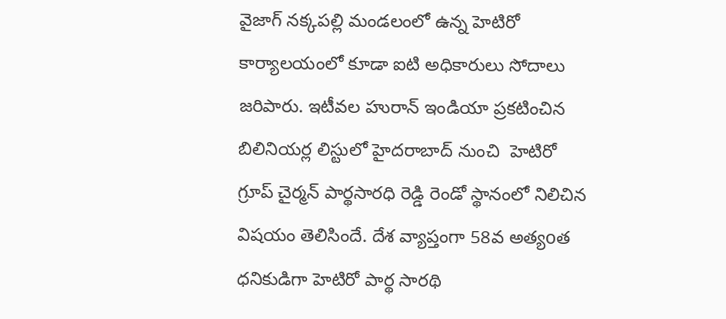వైజాగ్ నక్కపల్లి మండలంలో ఉన్న హెటిరో కార్యాలయంలో కూడా ఐటి అధికారులు సోదాలు జ‌రిపారు. ఇటీవల హురాన్ ఇండియా ప్రకటించిన బిలినియర్ల లిస్టులో హైదరాబాద్ నుంచి  హెటిరో గ్రూప్ చైర్మన్ పార్థసారధి రెడ్డి రెండో స్థానంలో నిలిచిన విష‌యం తెలిసిందే. దేశ వ్యాప్తంగా 58వ అత్యoత  ధనికుడిగా హెటిరో పార్థ సారథి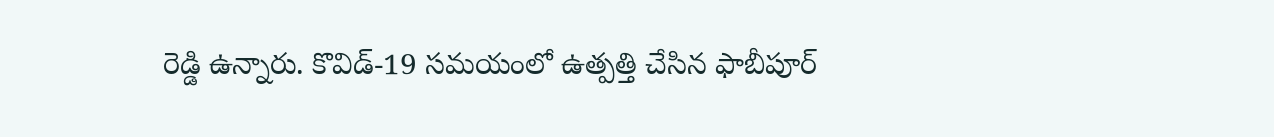రెడ్డి ఉన్నారు. కొవిడ్‌-19 స‌మ‌యంలో ఉత్ప‌త్తి చేసిన ఫాబీపూర్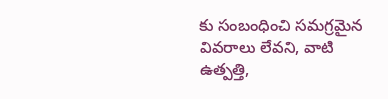కు సంబంధించి స‌మ‌గ్ర‌మైన వివ‌రాలు లేవ‌ని, వాటి ఉత్ప‌త్తి,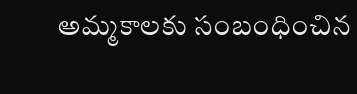అమ్మ‌కాల‌కు సంబంధించిన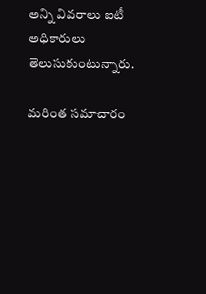అన్ని వివ‌రాలు ఐటీ అధికారులు తెలుసుకుంటున్నారు.

మరింత సమాచారం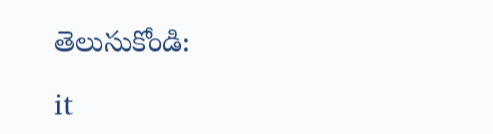తెలుసుకోండి:

it